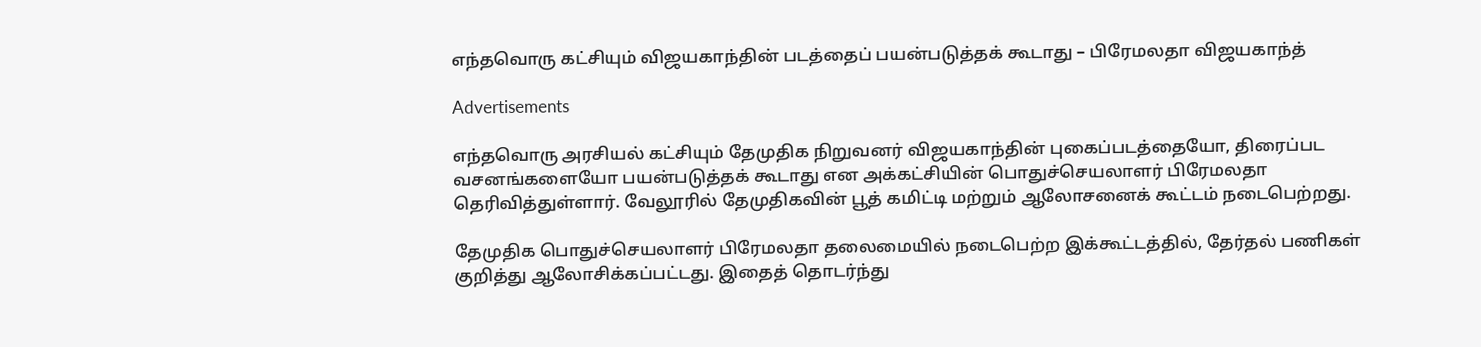எந்தவொரு கட்சியும் விஜயகாந்தின் படத்தைப் பயன்படுத்தக் கூடாது – பிரேமலதா விஜயகாந்த்

Advertisements

எந்தவொரு அரசியல் கட்சியும் தேமுதிக நிறுவனர் விஜயகாந்தின் புகைப்படத்தையோ, திரைப்பட வசனங்களையோ பயன்படுத்தக் கூடாது என அக்கட்சியின் பொதுச்செயலாளர் பிரேமலதா தெரிவித்துள்ளார். வேலூரில் தேமுதிகவின் பூத் கமிட்டி மற்றும் ஆலோசனைக் கூட்டம் நடைபெற்றது.

தேமுதிக பொதுச்செயலாளர் பிரேமலதா தலைமையில் நடைபெற்ற இக்கூட்டத்தில், தேர்தல் பணிகள் குறித்து ஆலோசிக்கப்பட்டது. இதைத் தொடர்ந்து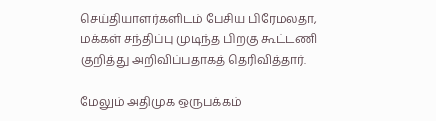செய்தியாளர்களிடம் பேசிய பிரேமலதா, மக்கள் சந்திப்பு முடிந்த பிறகு கூட்டணி குறித்து அறிவிப்பதாகத் தெரிவித்தார்.

மேலும் அதிமுக ஒருபக்கம்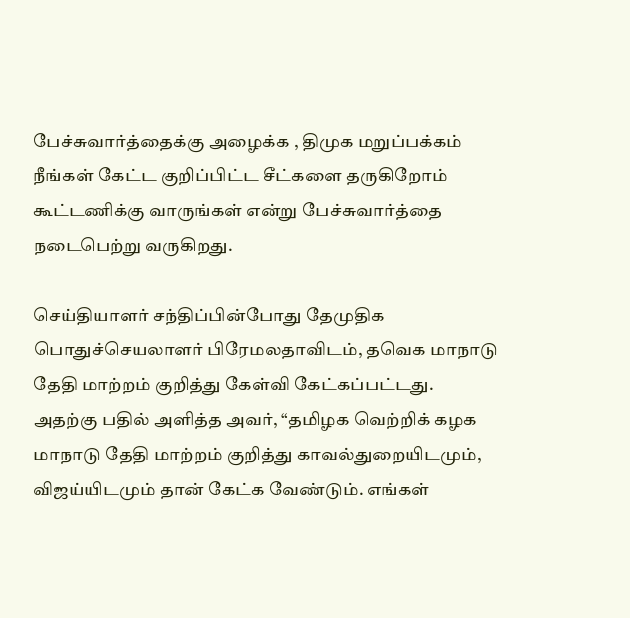பேச்சுவார்த்தைக்கு அழைக்க , திமுக மறுப்பக்கம் நீங்கள் கேட்ட குறிப்பிட்ட சீட்களை தருகிறோம் கூட்டணிக்கு வாருங்கள் என்று பேச்சுவார்த்தை நடைபெற்று வருகிறது.

செய்தியாளர் சந்திப்பின்போது தேமுதிக பொதுச்செயலாளர் பிரேமலதாவிடம், தவெக மாநாடு தேதி மாற்றம் குறித்து கேள்வி கேட்கப்பட்டது. அதற்கு பதில் அளித்த அவர், “தமிழக வெற்றிக் கழக மாநாடு தேதி மாற்றம் குறித்து காவல்துறையிடமும், விஜய்யிடமும் தான் கேட்க வேண்டும். எங்கள்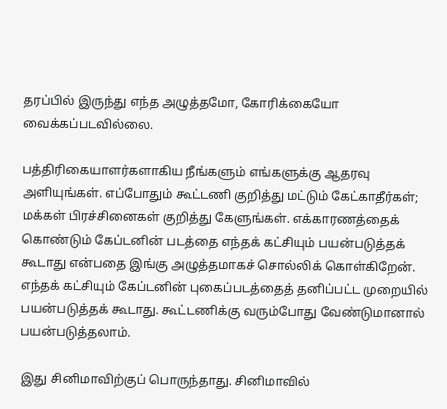தரப்பில் இருந்து எந்த அழுத்தமோ, கோரிக்கையோ வைக்கப்படவில்லை.

பத்திரிகையாளர்களாகிய நீங்களும் எங்களுக்கு ஆதரவு அளியுங்கள். எப்போதும் கூட்டணி குறித்து மட்டும் கேட்காதீர்கள்; மக்கள் பிரச்சினைகள் குறித்து கேளுங்கள். எக்காரணத்தைக் கொண்டும் கேப்டனின் படத்தை எந்தக் கட்சியும் பயன்படுத்தக் கூடாது என்பதை இங்கு அழுத்தமாகச் சொல்லிக் கொள்கிறேன். எந்தக் கட்சியும் கேப்டனின் புகைப்படத்தைத் தனிப்பட்ட முறையில் பயன்படுத்தக் கூடாது. கூட்டணிக்கு வரும்போது வேண்டுமானால் பயன்படுத்தலாம்.

இது சினிமாவிற்குப் பொருந்தாது. சினிமாவில்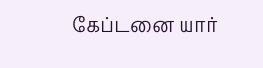கேப்டனை யார்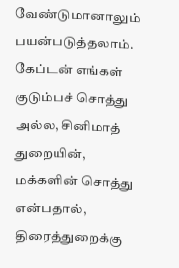வேண்டுமானாலும் பயன்படுத்தலாம். கேப்டன் எங்கள் குடும்பச் சொத்து அல்ல, சினிமாத் துறையின், மக்களின் சொத்து என்பதால், திரைத்துறைக்கு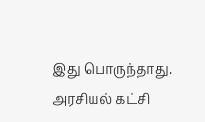இது பொருந்தாது. அரசியல் கட்சி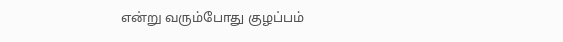என்று வரும்போது குழப்பம்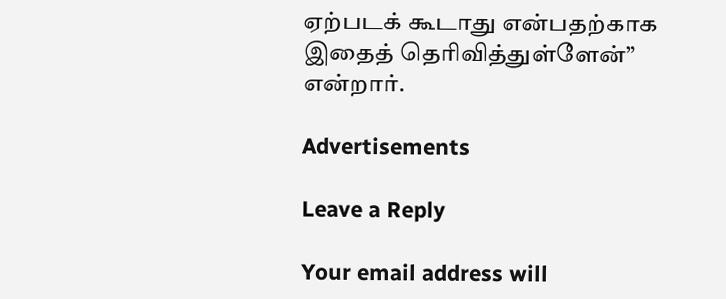ஏற்படக் கூடாது என்பதற்காக இதைத் தெரிவித்துள்ளேன்” என்றார்.

Advertisements

Leave a Reply

Your email address will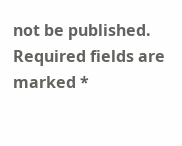not be published. Required fields are marked *